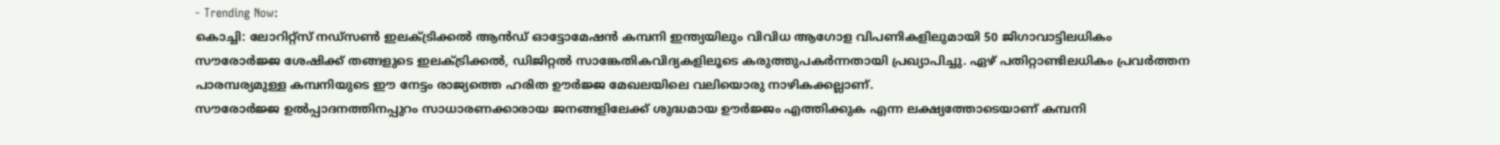- Trending Now:
കൊച്ചി: ലോറിറ്റ്സ് നഡ്സൺ ഇലക്ട്രിക്കൽ ആൻഡ് ഓട്ടോമേഷൻ കമ്പനി ഇന്ത്യയിലും വിവിധ ആഗോള വിപണികളിലുമായി 50 ജിഗാവാട്ടിലധികം സൗരോർജ്ജ ശേഷിക്ക് തങ്ങളുടെ ഇലക്ട്രിക്കൽ, ഡിജിറ്റൽ സാങ്കേതികവിദ്യകളിലൂടെ കരുത്തുപകർന്നതായി പ്രഖ്യാപിച്ചു. ഏഴ് പതിറ്റാണ്ടിലധികം പ്രവർത്തന പാരമ്പര്യമുള്ള കമ്പനിയുടെ ഈ നേട്ടം രാജ്യത്തെ ഹരിത ഊർജ്ജ മേഖലയിലെ വലിയൊരു നാഴികക്കല്ലാണ്.
സൗരോർജ്ജ ഉൽപ്പാദനത്തിനപ്പുറം സാധാരണക്കാരായ ജനങ്ങളിലേക്ക് ശുദ്ധമായ ഊർജ്ജം എത്തിക്കുക എന്ന ലക്ഷ്യത്തോടെയാണ് കമ്പനി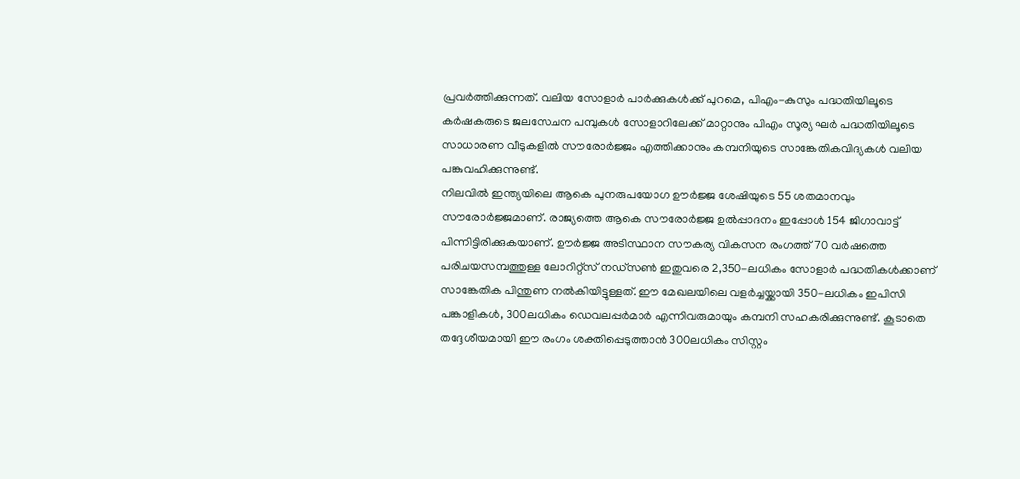പ്രവർത്തിക്കുന്നത്. വലിയ സോളാർ പാർക്കുകൾക്ക് പുറമെ, പിഎം-കുസും പദ്ധതിയിലൂടെ കർഷകരുടെ ജലസേചന പമ്പുകൾ സോളാറിലേക്ക് മാറ്റാനും പിഎം സൂര്യ ഘർ പദ്ധതിയിലൂടെ സാധാരണ വീടുകളിൽ സൗരോർജ്ജം എത്തിക്കാനും കമ്പനിയുടെ സാങ്കേതികവിദ്യകൾ വലിയ പങ്കുവഹിക്കുന്നുണ്ട്.
നിലവിൽ ഇന്ത്യയിലെ ആകെ പുനരുപയോഗ ഊർജ്ജ ശേഷിയുടെ 55 ശതമാനവും സൗരോർജ്ജമാണ്. രാജ്യത്തെ ആകെ സൗരോർജ്ജ ഉൽപ്പാദനം ഇപ്പോൾ 154 ജിഗാവാട്ട് പിന്നിട്ടിരിക്കുകയാണ്. ഊർജ്ജ അടിസ്ഥാന സൗകര്യ വികസന രംഗത്ത് 70 വർഷത്തെ പരിചയസമ്പത്തുള്ള ലോറിറ്റ്സ് നഡ്സൺ ഇതുവരെ 2,350-ലധികം സോളാർ പദ്ധതികൾക്കാണ് സാങ്കേതിക പിന്തുണ നൽകിയിട്ടുള്ളത്. ഈ മേഖലയിലെ വളർച്ചയ്ക്കായി 350-ലധികം ഇപിസി പങ്കാളികൾ, 300ലധികം ഡെവലപ്പർമാർ എന്നിവരുമായും കമ്പനി സഹകരിക്കുന്നുണ്ട്. കൂടാതെ തദ്ദേശീയമായി ഈ രംഗം ശക്തിപ്പെടുത്താൻ 300ലധികം സിസ്റ്റം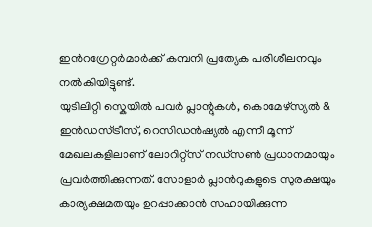ഇൻറഗ്രേറ്റർമാർക്ക് കമ്പനി പ്രത്യേക പരിശീലനവും നൽകിയിട്ടുണ്ട്.
യുടിലിറ്റി സ്കെയിൽ പവർ പ്ലാന്റുകൾ, കൊമേഴ്സ്യൽ & ഇൻഡസ്ട്രീസ്, റെസിഡൻഷ്യൽ എന്നീ മൂന്ന് മേഖലകളിലാണ് ലോറിറ്റ്സ് നഡ്സൺ പ്രധാനമായും പ്രവർത്തിക്കുന്നത്. സോളാർ പ്ലാൻറുകളുടെ സുരക്ഷയും കാര്യക്ഷമതയും ഉറപ്പാക്കാൻ സഹായിക്കുന്ന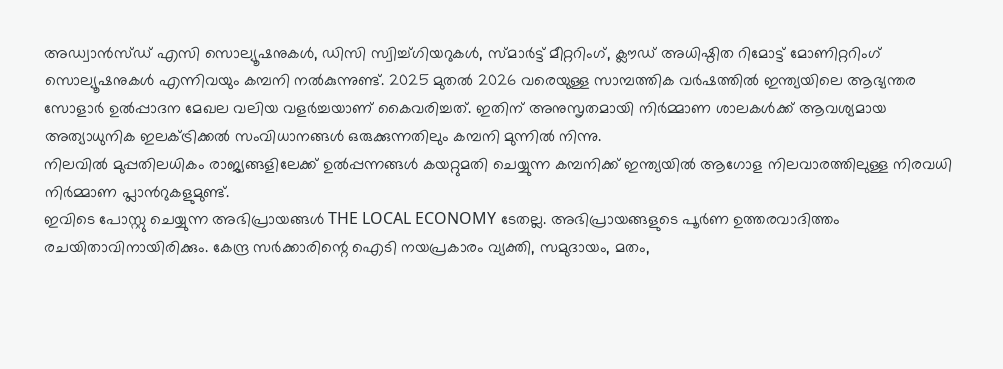അഡ്വാൻസ്ഡ് എസി സൊല്യൂഷനുകൾ, ഡിസി സ്വിച്ച്ഗിയറുകൾ, സ്മാർട്ട് മീറ്ററിംഗ്, ക്ലൗഡ് അധിഷ്ഠിത റിമോട്ട് മോണിറ്ററിംഗ് സൊല്യൂഷനുകൾ എന്നിവയും കമ്പനി നൽകുന്നുണ്ട്. 2025 മുതൽ 2026 വരെയുള്ള സാമ്പത്തിക വർഷത്തിൽ ഇന്ത്യയിലെ ആഭ്യന്തര സോളാർ ഉൽപ്പാദന മേഖല വലിയ വളർച്ചയാണ് കൈവരിച്ചത്. ഇതിന് അനുസൃതമായി നിർമ്മാണ ശാലകൾക്ക് ആവശ്യമായ അത്യാധുനിക ഇലക്ട്രിക്കൽ സംവിധാനങ്ങൾ ഒരുക്കുന്നതിലും കമ്പനി മുന്നിൽ നിന്നു.
നിലവിൽ മുപ്പതിലധികം രാജ്യങ്ങളിലേക്ക് ഉൽപ്പന്നങ്ങൾ കയറ്റുമതി ചെയ്യുന്ന കമ്പനിക്ക് ഇന്ത്യയിൽ ആഗോള നിലവാരത്തിലുള്ള നിരവധി നിർമ്മാണ പ്ലാൻറുകളുമുണ്ട്.
ഇവിടെ പോസ്റ്റു ചെയ്യുന്ന അഭിപ്രായങ്ങൾ THE LOCAL ECONOMY ടേതല്ല. അഭിപ്രായങ്ങളുടെ പൂർണ ഉത്തരവാദിത്തം രചയിതാവിനായിരിക്കും. കേന്ദ്ര സർക്കാരിന്റെ ഐടി നയപ്രകാരം വ്യക്തി, സമുദായം, മതം,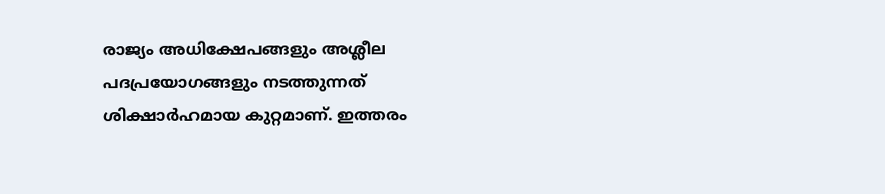രാജ്യം അധിക്ഷേപങ്ങളും അശ്ലീല പദപ്രയോഗങ്ങളും നടത്തുന്നത് ശിക്ഷാർഹമായ കുറ്റമാണ്. ഇത്തരം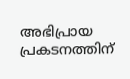അഭിപ്രായ പ്രകടനത്തിന്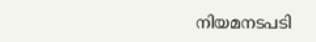നിയമനടപടി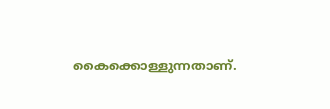കൈക്കൊള്ളുന്നതാണ്.